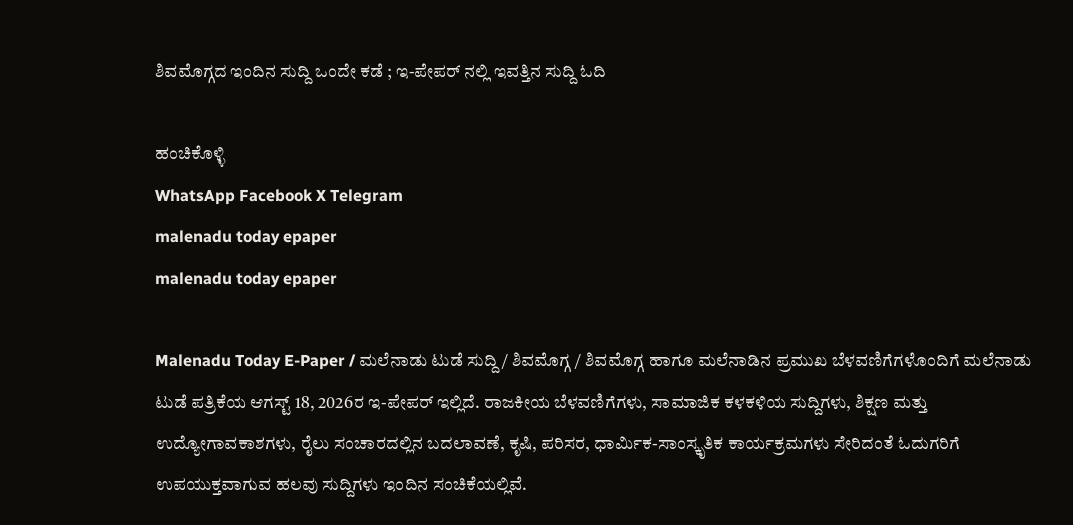ಶಿವಮೊಗ್ಗದ ಇಂದಿನ ಸುದ್ದಿ ಒಂದೇ ಕಡೆ ; ಇ-ಪೇಪರ್ ನಲ್ಲಿ ಇವತ್ತಿನ ಸುದ್ದಿ ಓದಿ

ಹಂಚಿಕೊಳ್ಳಿ
WhatsApp Facebook X Telegram
malenadu today epaper
malenadu today epaper

Malenadu Today E-Paper / ಮಲೆನಾಡು ಟುಡೆ ಸುದ್ದಿ / ಶಿವಮೊಗ್ಗ / ಶಿವಮೊಗ್ಗ ಹಾಗೂ ಮಲೆನಾಡಿನ ಪ್ರಮುಖ ಬೆಳವಣಿಗೆಗಳೊಂದಿಗೆ ಮಲೆನಾಡು ಟುಡೆ ಪತ್ರಿಕೆಯ ಆಗಸ್ಟ್ 18, 2026ರ ಇ-ಪೇಪರ್ ಇಲ್ಲಿದೆ. ರಾಜಕೀಯ ಬೆಳವಣಿಗೆಗಳು, ಸಾಮಾಜಿಕ ಕಳಕಳಿಯ ಸುದ್ದಿಗಳು, ಶಿಕ್ಷಣ ಮತ್ತು ಉದ್ಯೋಗಾವಕಾಶಗಳು, ರೈಲು ಸಂಚಾರದಲ್ಲಿನ ಬದಲಾವಣೆ, ಕೃಷಿ, ಪರಿಸರ, ಧಾರ್ಮಿಕ-ಸಾಂಸ್ಕೃತಿಕ ಕಾರ್ಯಕ್ರಮಗಳು ಸೇರಿದಂತೆ ಓದುಗರಿಗೆ ಉಪಯುಕ್ತವಾಗುವ ಹಲವು ಸುದ್ದಿಗಳು ಇಂದಿನ ಸಂಚಿಕೆಯಲ್ಲಿವೆ.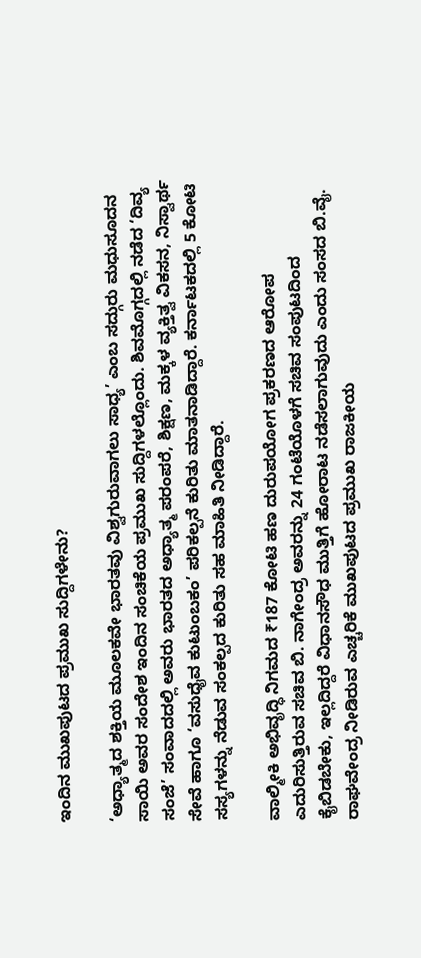ಇಂದಿನ ಮುಖಪುಟದ ಪ್ರಮುಖ ಸುದ್ದಿಗಳೇನು?

‘ಅಧ್ಯಾತ್ಮದ ಶಕ್ತಿಯ ಮೂಲಕವೇ ಭಾರತವು ವಿಶ್ವಗುರುವಾಗಲು ಸಾಧ್ಯ’ ಎಂಬ ಸದ್ಗುರು ಮಧುಸೂದನ ಸಾಯಿ ಅವರ ಸಂದೇಶ ಇಂದಿನ ಸಂಚಿಕೆಯ ಪ್ರಮುಖ ಸುದ್ದಿಗಳಲ್ಲೊಂದು. ಶಿವಮೊಗ್ಗದಲ್ಲಿ ನಡೆದ ‘ದಿವ್ಯ ಸಂಜೆ’ ಸಂವಾದದಲ್ಲಿ ಅವರು ಭಾರತದ ಅಧ್ಯಾತ್ಮ ಪರಂಪರೆ, ಶಿಕ್ಷಣ, ಮಕ್ಕಳ ವ್ಯಕ್ತಿತ್ವ ವಿಕಸನ, ನಿಸ್ವಾರ್ಥ ಸೇವೆ ಹಾಗೂ ‘ವಸುಧೈವ ಕುಟುಂಬಕಂ’ ಪರಿಕಲ್ಪನೆ ಕುರಿತು ಮಾತನಾಡಿದ್ದಾರೆ. ಕರ್ನಾಟಕದಲ್ಲಿ 5 ಕೋಟಿ ಸಸ್ಯಗಳನ್ನು ನೆಡುವ ಸಂಕಲ್ಪದ ಕುರಿತು ಸಹ ಮಾಹಿತಿ ನೀಡಿದ್ದಾರೆ.

ವಾಲ್ಮೀಕಿ ಅಭಿವೃದ್ಧಿ ನಿಗಮದ ₹187 ಕೋಟಿ ಹಣ ದುರುಪಯೋಗ ಪ್ರಕರಣದ ಆರೋಪ ಎದುರಿಸುತ್ತಿರುವ ಸಚಿವ ಬಿ. ನಾಗೇಂದ್ರ ಅವರನ್ನು 24 ಗಂಟೆಯೊಳಗೆ ಸಚಿವ ಸಂಪುಟದಿಂದ ಕೈಬಿಡಬೇಕು, ಇಲ್ಲದಿದ್ದರೆ ವಿಧಾನಸೌಧ ಮುತ್ತಿಗೆ ಹೋರಾಟ ನಡೆಸಲಾಗುವುದು ಎಂದು ಸಂಸದ ಬಿ.ವೈ. ರಾಘವೇಂದ್ರ ನೀಡಿರುವ ಎಚ್ಚರಿಕೆ ಮುಖಪುಟದ ಪ್ರಮುಖ ರಾಜಕೀಯ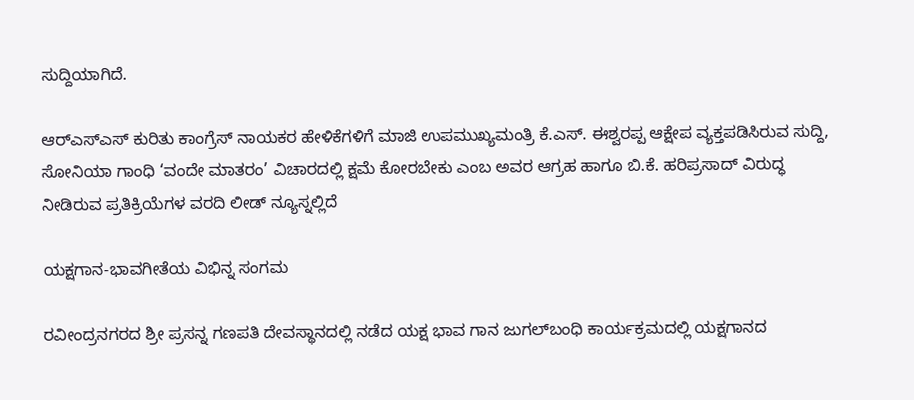ಸುದ್ದಿಯಾಗಿದೆ.

ಆರ್‌ಎಸ್‌ಎಸ್ ಕುರಿತು ಕಾಂಗ್ರೆಸ್ ನಾಯಕರ ಹೇಳಿಕೆಗಳಿಗೆ ಮಾಜಿ ಉಪಮುಖ್ಯಮಂತ್ರಿ ಕೆ.ಎಸ್. ಈಶ್ವರಪ್ಪ ಆಕ್ಷೇಪ ವ್ಯಕ್ತಪಡಿಸಿರುವ ಸುದ್ದಿ, ಸೋನಿಯಾ ಗಾಂಧಿ ‘ವಂದೇ ಮಾತರಂ’ ವಿಚಾರದಲ್ಲಿ ಕ್ಷಮೆ ಕೋರಬೇಕು ಎಂಬ ಅವರ ಆಗ್ರಹ ಹಾಗೂ ಬಿ.ಕೆ. ಹರಿಪ್ರಸಾದ್ ವಿರುದ್ಧ ನೀಡಿರುವ ಪ್ರತಿಕ್ರಿಯೆಗಳ ವರದಿ ಲೀಡ್ ನ್ಯೂಸ್ನಲ್ಲಿದೆ

ಯಕ್ಷಗಾನ-ಭಾವಗೀತೆಯ ವಿಭಿನ್ನ ಸಂಗಮ

ರವೀಂದ್ರನಗರದ ಶ್ರೀ ಪ್ರಸನ್ನ ಗಣಪತಿ ದೇವಸ್ಥಾನದಲ್ಲಿ ನಡೆದ ಯಕ್ಷ ಭಾವ ಗಾನ ಜುಗಲ್‌ಬಂಧಿ ಕಾರ್ಯಕ್ರಮದಲ್ಲಿ ಯಕ್ಷಗಾನದ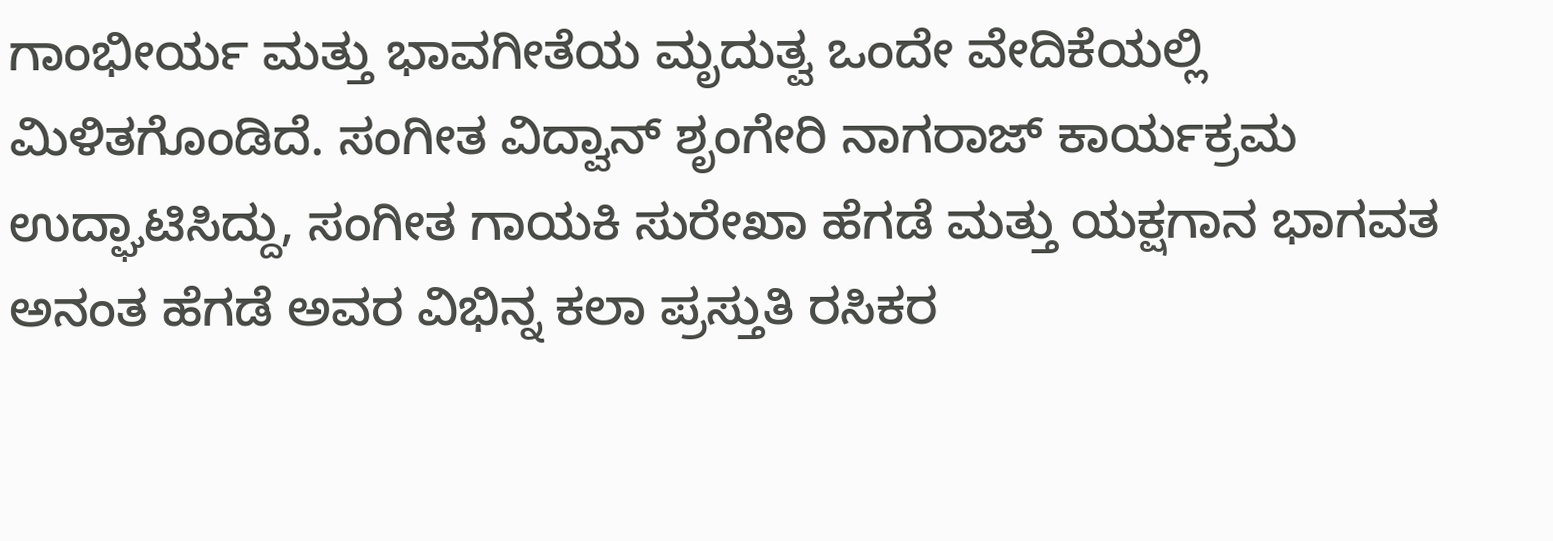ಗಾಂಭೀರ್ಯ ಮತ್ತು ಭಾವಗೀತೆಯ ಮೃದುತ್ವ ಒಂದೇ ವೇದಿಕೆಯಲ್ಲಿ ಮಿಳಿತಗೊಂಡಿದೆ. ಸಂಗೀತ ವಿದ್ವಾನ್ ಶೃಂಗೇರಿ ನಾಗರಾಜ್ ಕಾರ್ಯಕ್ರಮ ಉದ್ಘಾಟಿಸಿದ್ದು, ಸಂಗೀತ ಗಾಯಕಿ ಸುರೇಖಾ ಹೆಗಡೆ ಮತ್ತು ಯಕ್ಷಗಾನ ಭಾಗವತ ಅನಂತ ಹೆಗಡೆ ಅವರ ವಿಭಿನ್ನ ಕಲಾ ಪ್ರಸ್ತುತಿ ರಸಿಕರ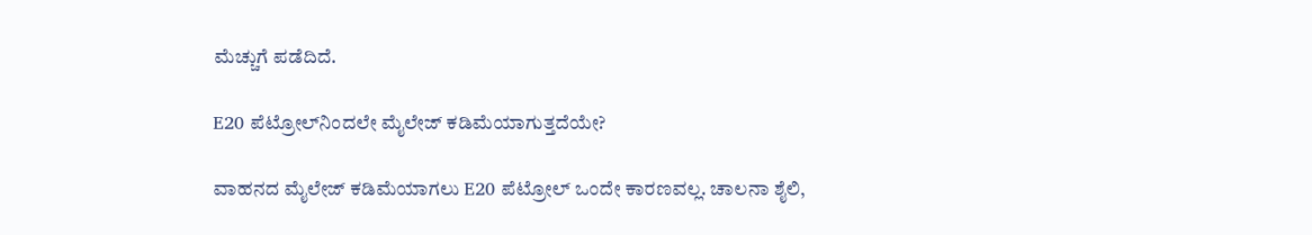ಮೆಚ್ಚುಗೆ ಪಡೆದಿದೆ.

E20 ಪೆಟ್ರೋಲ್‌ನಿಂದಲೇ ಮೈಲೇಜ್ ಕಡಿಮೆಯಾಗುತ್ತದೆಯೇ?

ವಾಹನದ ಮೈಲೇಜ್ ಕಡಿಮೆಯಾಗಲು E20 ಪೆಟ್ರೋಲ್ ಒಂದೇ ಕಾರಣವಲ್ಲ. ಚಾಲನಾ ಶೈಲಿ,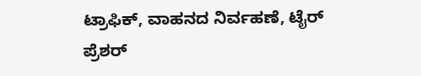ಟ್ರಾಫಿಕ್, ವಾಹನದ ನಿರ್ವಹಣೆ, ಟೈರ್ ಪ್ರೆಶರ್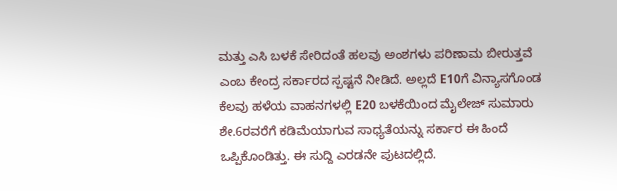ಮತ್ತು ಎಸಿ ಬಳಕೆ ಸೇರಿದಂತೆ ಹಲವು ಅಂಶಗಳು ಪರಿಣಾಮ ಬೀರುತ್ತವೆ ಎಂಬ ಕೇಂದ್ರ ಸರ್ಕಾರದ ಸ್ಪಷ್ಟನೆ ನೀಡಿದೆ. ಅಲ್ಲದೆ E10ಗೆ ವಿನ್ಯಾಸಗೊಂಡ ಕೆಲವು ಹಳೆಯ ವಾಹನಗಳಲ್ಲಿ E20 ಬಳಕೆಯಿಂದ ಮೈಲೇಜ್ ಸುಮಾರು ಶೇ.6ರವರೆಗೆ ಕಡಿಮೆಯಾಗುವ ಸಾಧ್ಯತೆಯನ್ನು ಸರ್ಕಾರ ಈ ಹಿಂದೆ ಒಪ್ಪಿಕೊಂಡಿತ್ತು. ಈ ಸುದ್ದಿ ಎರಡನೇ ಪುಟದಲ್ಲಿದೆ.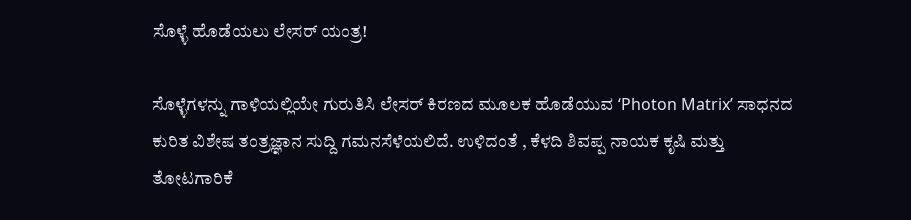ಸೊಳ್ಳೆ ಹೊಡೆಯಲು ಲೇಸರ್ ಯಂತ್ರ!

ಸೊಳ್ಳೆಗಳನ್ನು ಗಾಳಿಯಲ್ಲಿಯೇ ಗುರುತಿಸಿ ಲೇಸರ್ ಕಿರಣದ ಮೂಲಕ ಹೊಡೆಯುವ ‘Photon Matrix’ ಸಾಧನದ ಕುರಿತ ವಿಶೇಷ ತಂತ್ರಜ್ಞಾನ ಸುದ್ದಿ ಗಮನಸೆಳೆಯಲಿದೆ. ಉಳಿದಂತೆ , ಕೆಳದಿ ಶಿವಪ್ಪ ನಾಯಕ ಕೃಷಿ ಮತ್ತು ತೋಟಗಾರಿಕೆ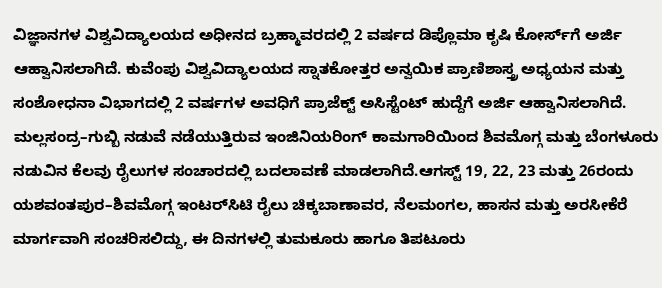ವಿಜ್ಞಾನಗಳ ವಿಶ್ವವಿದ್ಯಾಲಯದ ಅಧೀನದ ಬ್ರಹ್ಮಾವರದಲ್ಲಿ 2 ವರ್ಷದ ಡಿಪ್ಲೊಮಾ ಕೃಷಿ ಕೋರ್ಸ್‌ಗೆ ಅರ್ಜಿ ಆಹ್ವಾನಿಸಲಾಗಿದೆ. ಕುವೆಂಪು ವಿಶ್ವವಿದ್ಯಾಲಯದ ಸ್ನಾತಕೋತ್ತರ ಅನ್ವಯಿಕ ಪ್ರಾಣಿಶಾಸ್ತ್ರ ಅಧ್ಯಯನ ಮತ್ತು ಸಂಶೋಧನಾ ವಿಭಾಗದಲ್ಲಿ 2 ವರ್ಷಗಳ ಅವಧಿಗೆ ಪ್ರಾಜೆಕ್ಟ್ ಅಸಿಸ್ಟೆಂಟ್ ಹುದ್ದೆಗೆ ಅರ್ಜಿ ಆಹ್ವಾನಿಸಲಾಗಿದೆ. ಮಲ್ಲಸಂದ್ರ–ಗುಬ್ಬಿ ನಡುವೆ ನಡೆಯುತ್ತಿರುವ ಇಂಜಿನಿಯರಿಂಗ್ ಕಾಮಗಾರಿಯಿಂದ ಶಿವಮೊಗ್ಗ ಮತ್ತು ಬೆಂಗಳೂರು ನಡುವಿನ ಕೆಲವು ರೈಲುಗಳ ಸಂಚಾರದಲ್ಲಿ ಬದಲಾವಣೆ ಮಾಡಲಾಗಿದೆ.ಆಗಸ್ಟ್ 19, 22, 23 ಮತ್ತು 26ರಂದು ಯಶವಂತಪುರ–ಶಿವಮೊಗ್ಗ ಇಂಟರ್‌ಸಿಟಿ ರೈಲು ಚಿಕ್ಕಬಾಣಾವರ, ನೆಲಮಂಗಲ, ಹಾಸನ ಮತ್ತು ಅರಸೀಕೆರೆ ಮಾರ್ಗವಾಗಿ ಸಂಚರಿಸಲಿದ್ದು, ಈ ದಿನಗಳಲ್ಲಿ ತುಮಕೂರು ಹಾಗೂ ತಿಪಟೂರು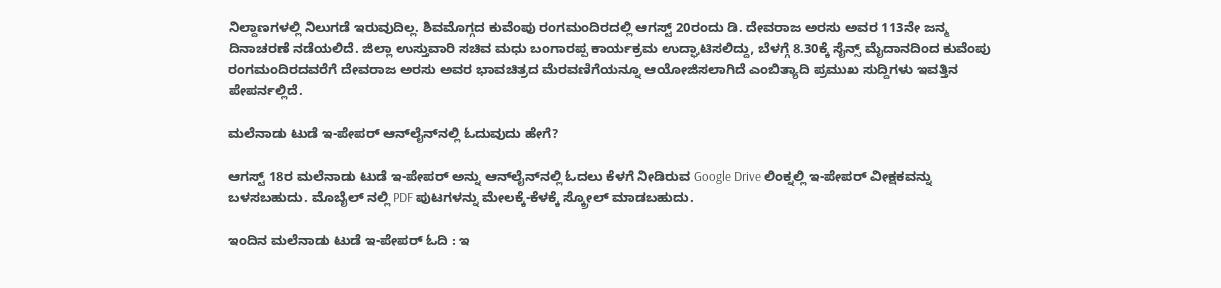ನಿಲ್ದಾಣಗಳಲ್ಲಿ ನಿಲುಗಡೆ ಇರುವುದಿಲ್ಲ. ಶಿವಮೊಗ್ಗದ ಕುವೆಂಪು ರಂಗಮಂದಿರದಲ್ಲಿ ಆಗಸ್ಟ್ 20ರಂದು ಡಿ. ದೇವರಾಜ ಅರಸು ಅವರ 113ನೇ ಜನ್ಮ ದಿನಾಚರಣೆ ನಡೆಯಲಿದೆ. ಜಿಲ್ಲಾ ಉಸ್ತುವಾರಿ ಸಚಿವ ಮಧು ಬಂಗಾರಪ್ಪ ಕಾರ್ಯಕ್ರಮ ಉದ್ಘಾಟಿಸಲಿದ್ದು, ಬೆಳಗ್ಗೆ 8.30ಕ್ಕೆ ಸೈನ್ಸ್ ಮೈದಾನದಿಂದ ಕುವೆಂಪು ರಂಗಮಂದಿರದವರೆಗೆ ದೇವರಾಜ ಅರಸು ಅವರ ಭಾವಚಿತ್ರದ ಮೆರವಣಿಗೆಯನ್ನೂ ಆಯೋಜಿಸಲಾಗಿದೆ ಎಂಬಿತ್ಯಾದಿ ಪ್ರಮುಖ ಸುದ್ದಿಗಳು ಇವತ್ತಿನ ಪೇಪರ್ನಲ್ಲಿದೆ.

ಮಲೆನಾಡು ಟುಡೆ ಇ-ಪೇಪರ್ ಆನ್‌ಲೈನ್‌ನಲ್ಲಿ ಓದುವುದು ಹೇಗೆ?

ಆಗಸ್ಟ್ 18ರ ಮಲೆನಾಡು ಟುಡೆ ಇ-ಪೇಪರ್ ಅನ್ನು ಆನ್‌ಲೈನ್‌ನಲ್ಲಿ ಓದಲು ಕೆಳಗೆ ನೀಡಿರುವ Google Drive ಲಿಂಕ್ನಲ್ಲಿ ಇ-ಪೇಪರ್ ವೀಕ್ಷಕವನ್ನು ಬಳಸಬಹುದು. ಮೊಬೈಲ್ ನಲ್ಲಿ PDF ಪುಟಗಳನ್ನು ಮೇಲಕ್ಕೆ-ಕೆಳಕ್ಕೆ ಸ್ಕ್ರೋಲ್ ಮಾಡಬಹುದು.

ಇಂದಿನ ಮಲೆನಾಡು ಟುಡೆ ಇ-ಪೇಪರ್ ಓದಿ : ಇ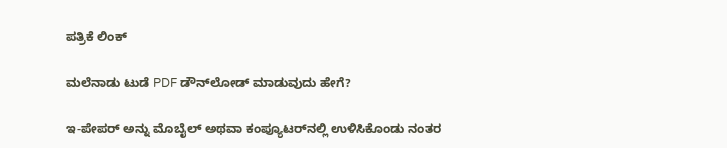ಪತ್ರಿಕೆ ಲಿಂಕ್

ಮಲೆನಾಡು ಟುಡೆ PDF ಡೌನ್‌ಲೋಡ್ ಮಾಡುವುದು ಹೇಗೆ?

ಇ-ಪೇಪರ್ ಅನ್ನು ಮೊಬೈಲ್ ಅಥವಾ ಕಂಪ್ಯೂಟರ್‌ನಲ್ಲಿ ಉಳಿಸಿಕೊಂಡು ನಂತರ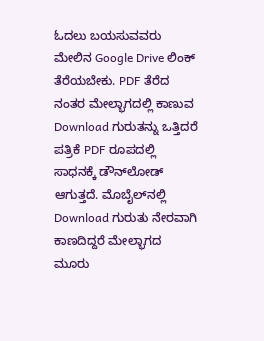ಓದಲು ಬಯಸುವವರು ಮೇಲಿನ Google Drive ಲಿಂಕ್ ತೆರೆಯಬೇಕು. PDF ತೆರೆದ ನಂತರ ಮೇಲ್ಭಾಗದಲ್ಲಿ ಕಾಣುವ Download ಗುರುತನ್ನು ಒತ್ತಿದರೆ ಪತ್ರಿಕೆ PDF ರೂಪದಲ್ಲಿ ಸಾಧನಕ್ಕೆ ಡೌನ್‌ಲೋಡ್ ಆಗುತ್ತದೆ. ಮೊಬೈಲ್‌ನಲ್ಲಿ Download ಗುರುತು ನೇರವಾಗಿ ಕಾಣದಿದ್ದರೆ ಮೇಲ್ಭಾಗದ ಮೂರು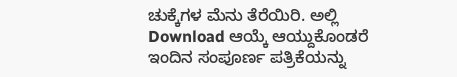ಚುಕ್ಕೆಗಳ ಮೆನು ತೆರೆಯಿರಿ. ಅಲ್ಲಿ Download ಆಯ್ಕೆ ಆಯ್ದುಕೊಂಡರೆ ಇಂದಿನ ಸಂಪೂರ್ಣ ಪತ್ರಿಕೆಯನ್ನು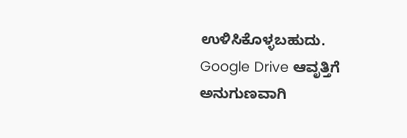ಉಳಿಸಿಕೊಳ್ಳಬಹುದು. Google Drive ಆವೃತ್ತಿಗೆ ಅನುಗುಣವಾಗಿ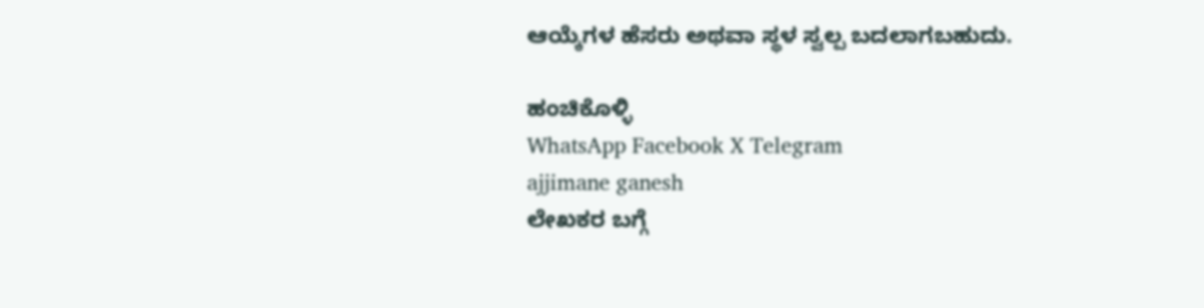ಆಯ್ಕೆಗಳ ಹೆಸರು ಅಥವಾ ಸ್ಥಳ ಸ್ವಲ್ಪ ಬದಲಾಗಬಹುದು.

ಹಂಚಿಕೊಳ್ಳಿ
WhatsApp Facebook X Telegram
ajjimane ganesh
ಲೇಖಕರ ಬಗ್ಗೆ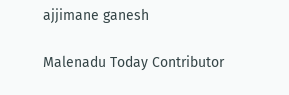ajjimane ganesh

Malenadu Today Contributor